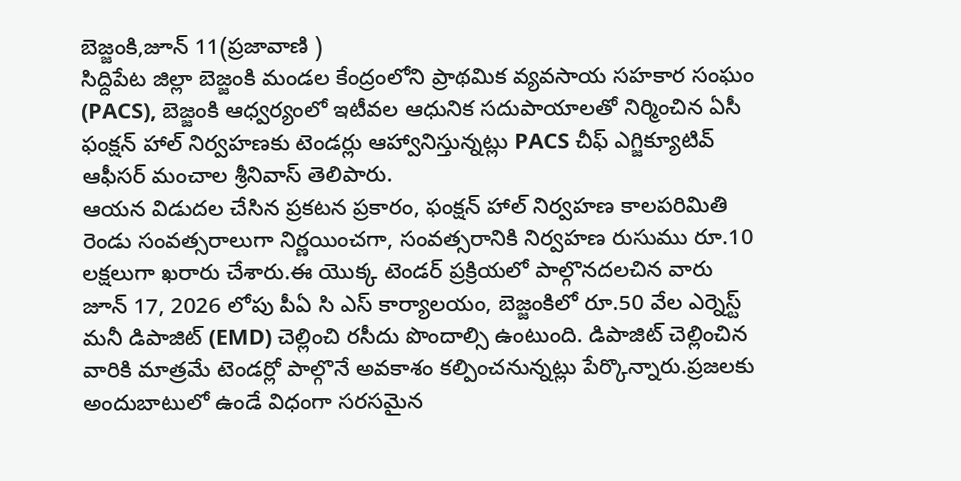బెజ్జంకి,జూన్ 11(ప్రజావాణి )
సిద్దిపేట జిల్లా బెజ్జంకి మండల కేంద్రంలోని ప్రాథమిక వ్యవసాయ సహకార సంఘం (PACS), బెజ్జంకి ఆధ్వర్యంలో ఇటీవల ఆధునిక సదుపాయాలతో నిర్మించిన ఏసీ ఫంక్షన్ హాల్ నిర్వహణకు టెండర్లు ఆహ్వానిస్తున్నట్లు PACS చీఫ్ ఎగ్జిక్యూటివ్ ఆఫీసర్ మంచాల శ్రీనివాస్ తెలిపారు.
ఆయన విడుదల చేసిన ప్రకటన ప్రకారం, ఫంక్షన్ హాల్ నిర్వహణ కాలపరిమితి రెండు సంవత్సరాలుగా నిర్ణయించగా, సంవత్సరానికి నిర్వహణ రుసుము రూ.10 లక్షలుగా ఖరారు చేశారు.ఈ యొక్క టెండర్ ప్రక్రియలో పాల్గొనదలచిన వారు జూన్ 17, 2026 లోపు పీఏ సి ఎస్ కార్యాలయం, బెజ్జంకిలో రూ.50 వేల ఎర్నెస్ట్ మనీ డిపాజిట్ (EMD) చెల్లించి రసీదు పొందాల్సి ఉంటుంది. డిపాజిట్ చెల్లించిన వారికి మాత్రమే టెండర్లో పాల్గొనే అవకాశం కల్పించనున్నట్లు పేర్కొన్నారు.ప్రజలకు అందుబాటులో ఉండే విధంగా సరసమైన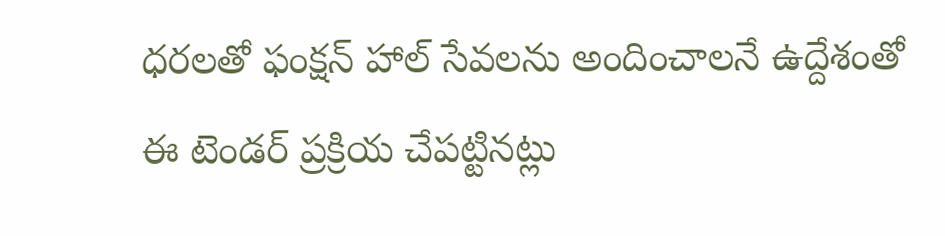ధరలతో ఫంక్షన్ హాల్ సేవలను అందించాలనే ఉద్దేశంతో ఈ టెండర్ ప్రక్రియ చేపట్టినట్లు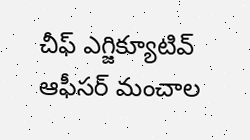చీఫ్ ఎగ్జిక్యూటివ్ ఆఫీసర్ మంచాల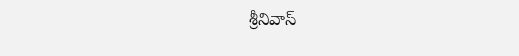శ్రీనివాస్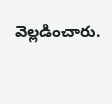వెల్లడించారు.